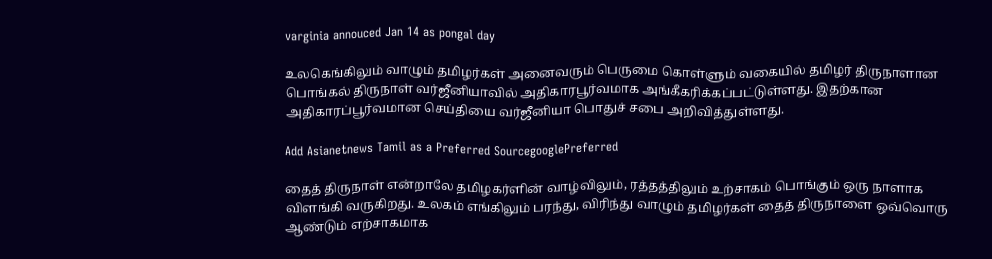varginia annouced Jan 14 as pongal day

உலகெங்கிலும் வாழும் தமிழர்கள் அனைவரும் பெருமை கொள்ளும் வகையில் தமிழர் திருநாளான பொங்கல் திருநாள் வர்ஜீனியாவில் அதிகாரபூர்வமாக அங்கீகரிக்கப்பட்டுள்ளது. இதற்கான அதிகாரப்பூர்வமான செய்தியை வர்ஜீனியா பொதுச் சபை அறிவித்துள்ளது.

Add Asianetnews Tamil as a Preferred SourcegooglePreferred

தைத் திருநாள் என்றாலே தமிழகர்ளின் வாழ்விலும், ரத்தத்திலும் உற்சாகம் பொங்கும் ஒரு நாளாக விளங்கி வருகிறது. உலகம் எங்கிலும் பரந்து, விரிந்து வாழும் தமிழர்கள் தைத் திருநாளை ஒவ்வொரு ஆண்டும் எற்சாகமாக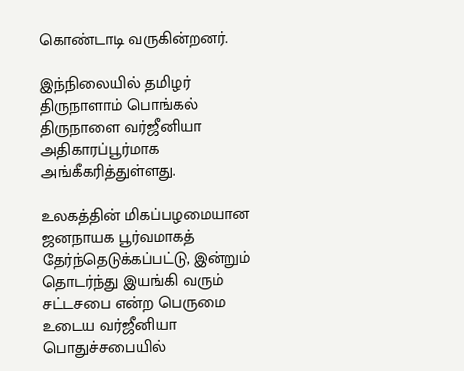கொண்டாடி வருகின்றனர்.

இந்நிலையில் தமிழர் திருநாளாம் பொங்கல் திருநாளை வர்ஜீனியா அதிகாரப்பூர்மாக அங்கீகரித்துள்ளது.

உலகத்தின் மிகப்பழமையான ஜனநாயக பூர்வமாகத் தேர்ந்தெடுக்கப்பட்டு, இன்றும் தொடர்ந்து இயங்கி வரும் சட்டசபை என்ற பெருமை உடைய வர்ஜீனியா பொதுச்சபையில்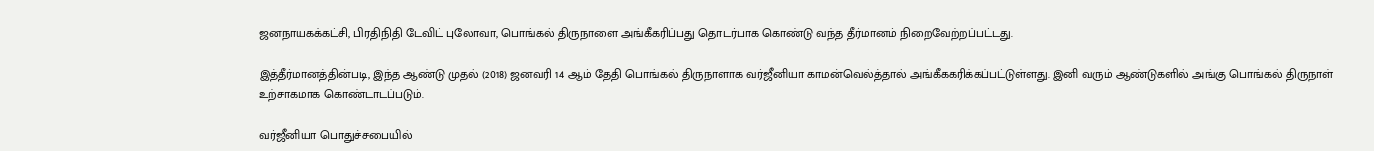ஜனநாயகக்கட்சி, பிரதிநிதி டேவிட் புலோவா, பொங்கல் திருநாளை அங்கீகரிப்பது தொடர்பாக கொண்டு வந்த தீர்மானம் நிறைவேற்றப்பட்டது.

இத்தீர்மானத்தின்படி, இந்த ஆண்டு முதல் (2018) ஜனவரி 14 ஆம் தேதி பொங்கல் திருநாளாக வர்ஜீனியா காமன்வெல்த்தால் அங்கீககரிக்கப்பட்டுள்ளது. இனி வரும் ஆண்டுகளில் அங்கு பொங்கல் திருநாள் உற்சாகமாக கொண்டாடப்படும்.

வர்ஜீனியா பொதுச்சபையில்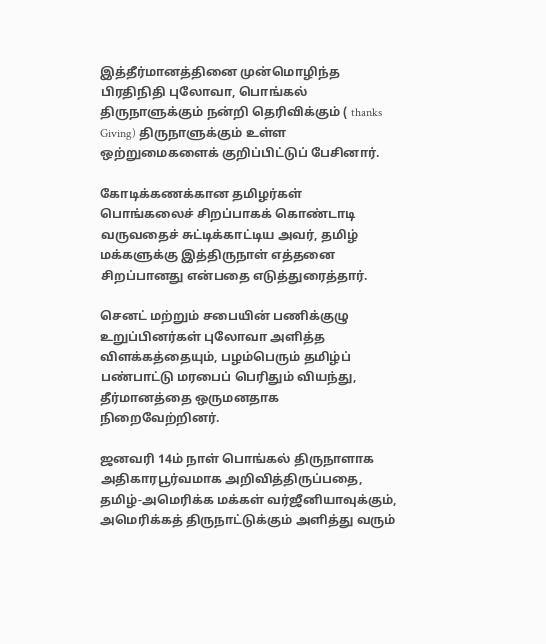இத்தீர்மானத்தினை முன்மொழிந்த பிரதிநிதி புலோவா, பொங்கல் திருநாளுக்கும் நன்றி தெரிவிக்கும் ( thanks Giving) திருநாளுக்கும் உள்ள ஒற்றுமைகளைக் குறிப்பிட்டுப் பேசினார்.

கோடிக்கணக்கான தமிழர்கள் பொங்கலைச் சிறப்பாகக் கொண்டாடி வருவதைச் சுட்டிக்காட்டிய அவர், தமிழ் மக்களுக்கு இத்திருநாள் எத்தனை சிறப்பானது என்பதை எடுத்துரைத்தார்.

செனட் மற்றும் சபையின் பணிக்குழு உறுப்பினர்கள் புலோவா அளித்த விளக்கத்தையும், பழம்பெரும் தமிழ்ப் பண்பாட்டு மரபைப் பெரிதும் வியந்து, தீர்மானத்தை ஒருமனதாக நிறைவேற்றினர்.

ஜனவரி 14ம் நாள் பொங்கல் திருநாளாக அதிகாரபூர்வமாக அறிவித்திருப்பதை, தமிழ்-அமெரிக்க மக்கள் வர்ஜீனியாவுக்கும், அமெரிக்கத் திருநாட்டுக்கும் அளித்து வரும்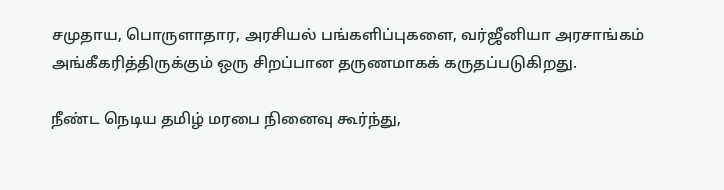சமுதாய, பொருளாதார, அரசியல் பங்களிப்புகளை, வர்ஜீனியா அரசாங்கம் அங்கீகரித்திருக்கும் ஒரு சிறப்பான தருணமாகக் கருதப்படுகிறது.

நீண்ட நெடிய தமிழ் மரபை நினைவு கூர்ந்து,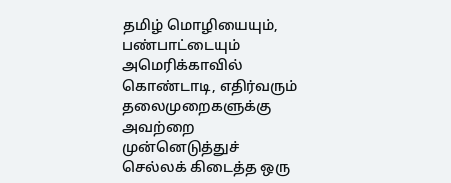தமிழ் மொழியையும், பண்பாட்டையும் அமெரிக்காவில் கொண்டாடி, எதிர்வரும் தலைமுறைகளுக்கு அவற்றை முன்னெடுத்துச் செல்லக் கிடைத்த ஒரு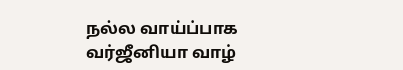நல்ல வாய்ப்பாக வர்ஜீனியா வாழ்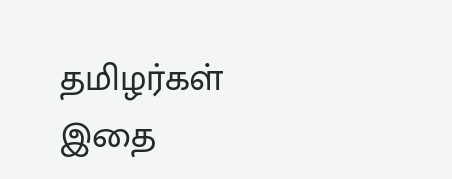தமிழர்கள் இதை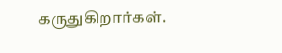கருதுகிறார்கள்.